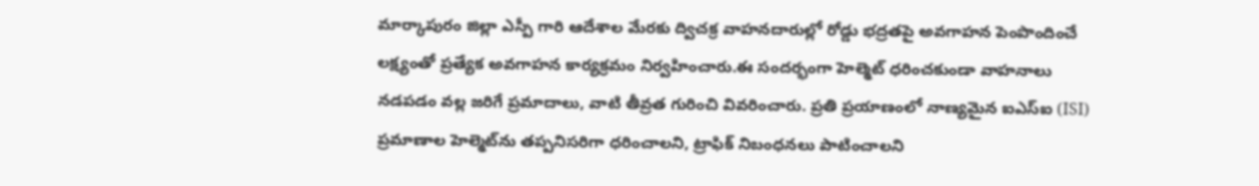మార్కాపురం జిల్లా ఎస్పీ గారి ఆదేశాల మేరకు ద్విచక్ర వాహనదారుల్లో రోడ్డు భద్రతపై అవగాహన పెంపొందించే లక్ష్యంతో ప్రత్యేక అవగాహన కార్యక్రమం నిర్వహించారు.ఈ సందర్భంగా హెల్మెట్ ధరించకుండా వాహనాలు నడపడం వల్ల జరిగే ప్రమాదాలు, వాటి తీవ్రత గురించి వివరించారు. ప్రతి ప్రయాణంలో నాణ్యమైన ఐఎస్ఐ (ISI) ప్రమాణాల హెల్మెట్‌ను తప్పనిసరిగా ధరించాలని, ట్రాఫిక్ నిబంధనలు పాటించాలని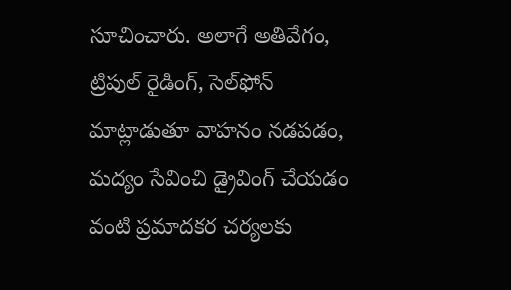సూచించారు. అలాగే అతివేగం, ట్రిపుల్ రైడింగ్, సెల్‌ఫోన్ మాట్లాడుతూ వాహనం నడపడం, మద్యం సేవించి డ్రైవింగ్ చేయడం వంటి ప్రమాదకర చర్యలకు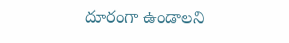దూరంగా ఉండాలని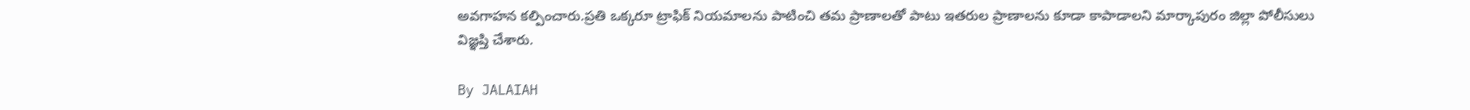అవగాహన కల్పించారు.ప్రతి ఒక్కరూ ట్రాఫిక్ నియమాలను పాటించి తమ ప్రాణాలతో పాటు ఇతరుల ప్రాణాలను కూడా కాపాడాలని మార్కాపురం జిల్లా పోలీసులు విజ్ఞప్తి చేశారు.

By JALAIAH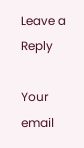Leave a Reply

Your email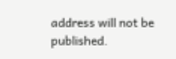address will not be published.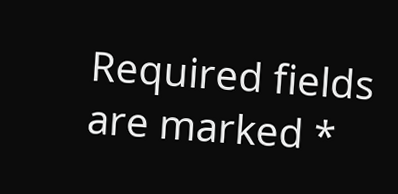Required fields are marked *